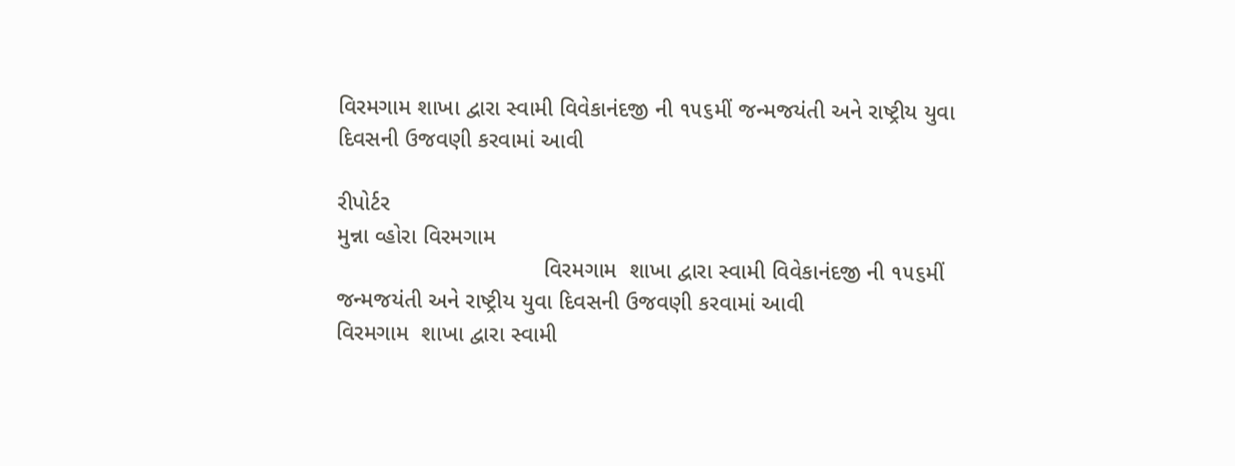વિરમગામ શાખા દ્વારા સ્વામી વિવેકાનંદજી ની ૧૫૬મીં જન્મજયંતી અને રાષ્ટ્રીય યુવા દિવસની ઉજવણી કરવામાં આવી

રીપોર્ટર
મુન્ના વ્હોરા વિરમગામ
                                 વિરમગામ  શાખા દ્વારા સ્વામી વિવેકાનંદજી ની ૧૫૬મીં જન્મજયંતી અને રાષ્ટ્રીય યુવા દિવસની ઉજવણી કરવામાં આવી
વિરમગામ  શાખા દ્વારા સ્વામી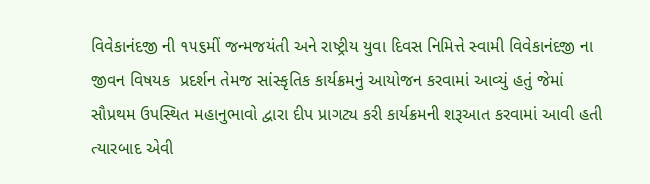વિવેકાનંદજી ની ૧૫૬મીં જન્મજયંતી અને રાષ્ટ્રીય યુવા દિવસ નિમિત્તે સ્વામી વિવેકાનંદજી ના  જીવન વિષયક  પ્રદર્શન તેમજ સાંસ્કૃતિક કાર્યક્રમનું આયોજન કરવામાં આવ્યું હતું જેમાં સૌપ્રથમ ઉપસ્થિત મહાનુભાવો દ્વારા દીપ પ્રાગટ્ય કરી કાર્યક્રમની શરૂઆત કરવામાં આવી હતી ત્યારબાદ એવી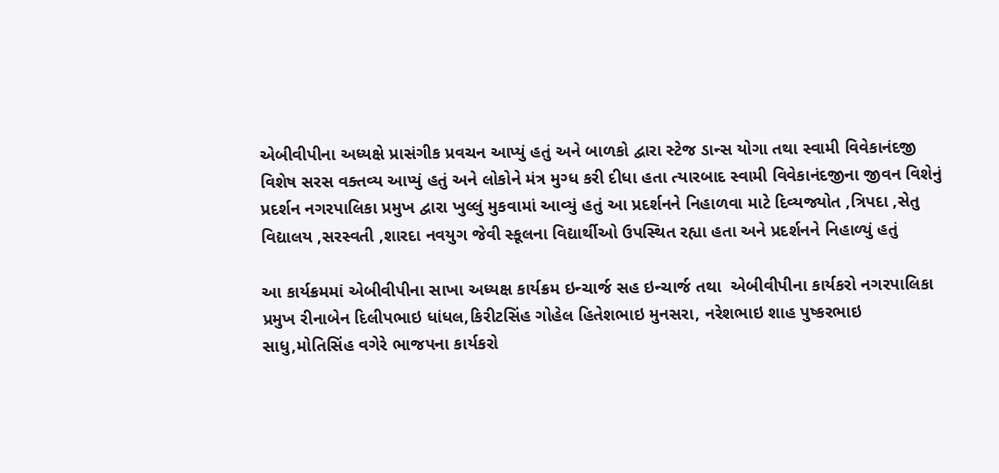એબીવીપીના અધ્યક્ષે પ્રાસંગીક પ્રવચન આપ્યું હતું અને બાળકો દ્વારા સ્ટેજ ડાન્સ યોગા તથા સ્વામી વિવેકાનંદજી વિશેષ સરસ વક્તવ્ય આપ્યું હતું અને લોકોને મંત્ર મુગ્ધ કરી દીધા હતા ત્યારબાદ સ્વામી વિવેકાનંદજીના જીવન વિશેનું પ્રદર્શન નગરપાલિકા પ્રમુખ દ્વારા ખુલ્લું મુકવામાં આવ્યું હતું આ પ્રદર્શનને નિહાળવા માટે દિવ્યજ્યોત ,ત્રિપદા ,સેતુ વિદ્યાલય ,સરસ્વતી ,શારદા નવયુગ જેવી સ્કૂલના વિદ્યાર્થીઓ ઉપસ્થિત રહ્યા હતા અને પ્રદર્શનને નિહાળ્યું હતું

આ કાર્યક્રમમાં એબીવીપીના સાખા અધ્યક્ષ કાર્યક્રમ ઇન્ચાર્જ સહ ઇન્ચાર્જ તથા  એબીવીપીના કાર્યકરો નગરપાલિકા પ્રમુખ રીનાબેન દિલીપભાઇ ધાંધલ,કિરીટસિંહ ગોહેલ હિતેશભાઇ મુનસરા, નરેશભાઇ શાહ પુષ્કરભાઇ સાધુ,મોતિસિંહ વગેરે ભાજપના કાર્યકરો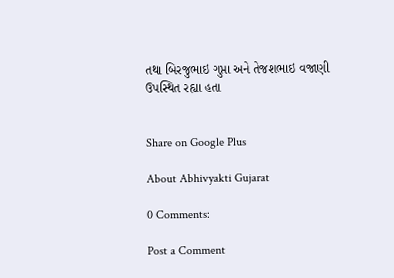તથા બિરજુભાઇ ગુપ્તા અને તેજશભાઇ વજાણી ઉપસ્થિત રહ્યા હતા


Share on Google Plus

About Abhivyakti Gujarat

0 Comments:

Post a Comment